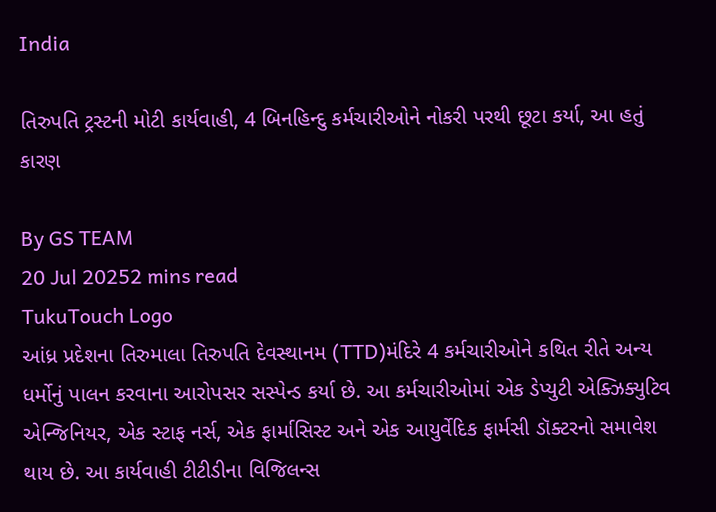India

તિરુપતિ ટ્રસ્ટની મોટી કાર્યવાહી, 4 બિનહિન્દુ કર્મચારીઓને નોકરી પરથી છૂટા કર્યા, આ હતું કારણ

By GS TEAM
20 Jul 20252 mins read
TukuTouch Logo
આંધ્ર પ્રદેશના તિરુમાલા તિરુપતિ દેવસ્થાનમ (TTD)મંદિરે 4 કર્મચારીઓને કથિત રીતે અન્ય ધર્મોનું પાલન કરવાના આરોપસર સસ્પેન્ડ કર્યા છે. આ કર્મચારીઓમાં એક ડેપ્યુટી એક્ઝિક્યુટિવ એન્જિનિયર, એક સ્ટાફ નર્સ, એક ફાર્માસિસ્ટ અને એક આયુર્વેદિક ફાર્મસી ડૉક્ટરનો સમાવેશ થાય છે. આ કાર્યવાહી ટીટીડીના વિજિલન્સ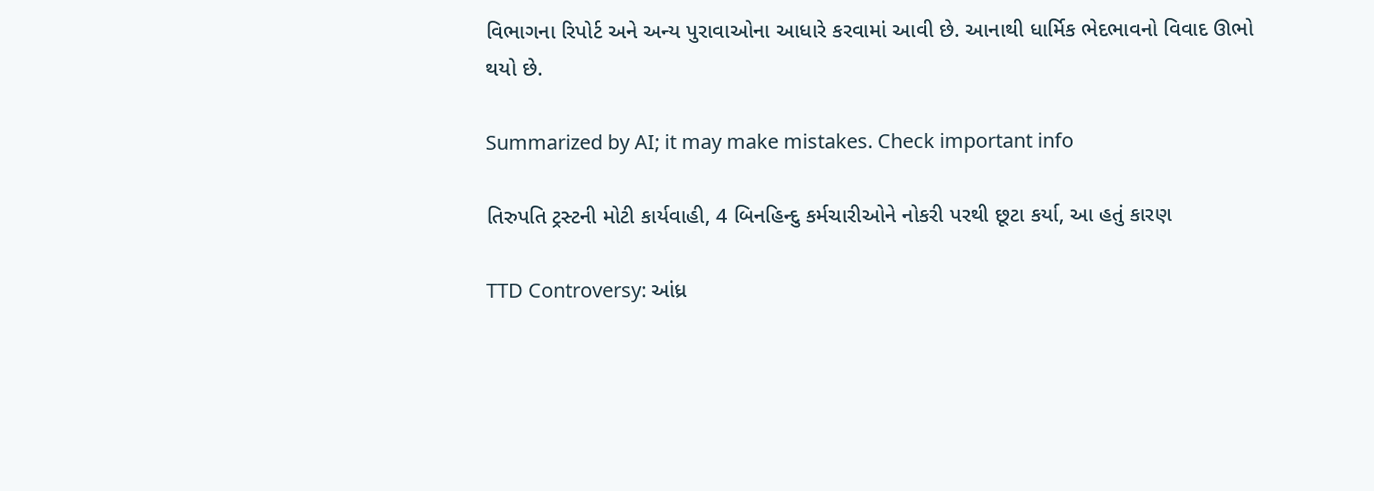વિભાગના રિપોર્ટ અને અન્ય પુરાવાઓના આધારે કરવામાં આવી છે. આનાથી ધાર્મિક ભેદભાવનો વિવાદ ઊભો થયો છે.

Summarized by AI; it may make mistakes. Check important info

તિરુપતિ ટ્રસ્ટની મોટી કાર્યવાહી, 4 બિનહિન્દુ કર્મચારીઓને નોકરી પરથી છૂટા કર્યા, આ હતું કારણ

TTD Controversy: આંધ્ર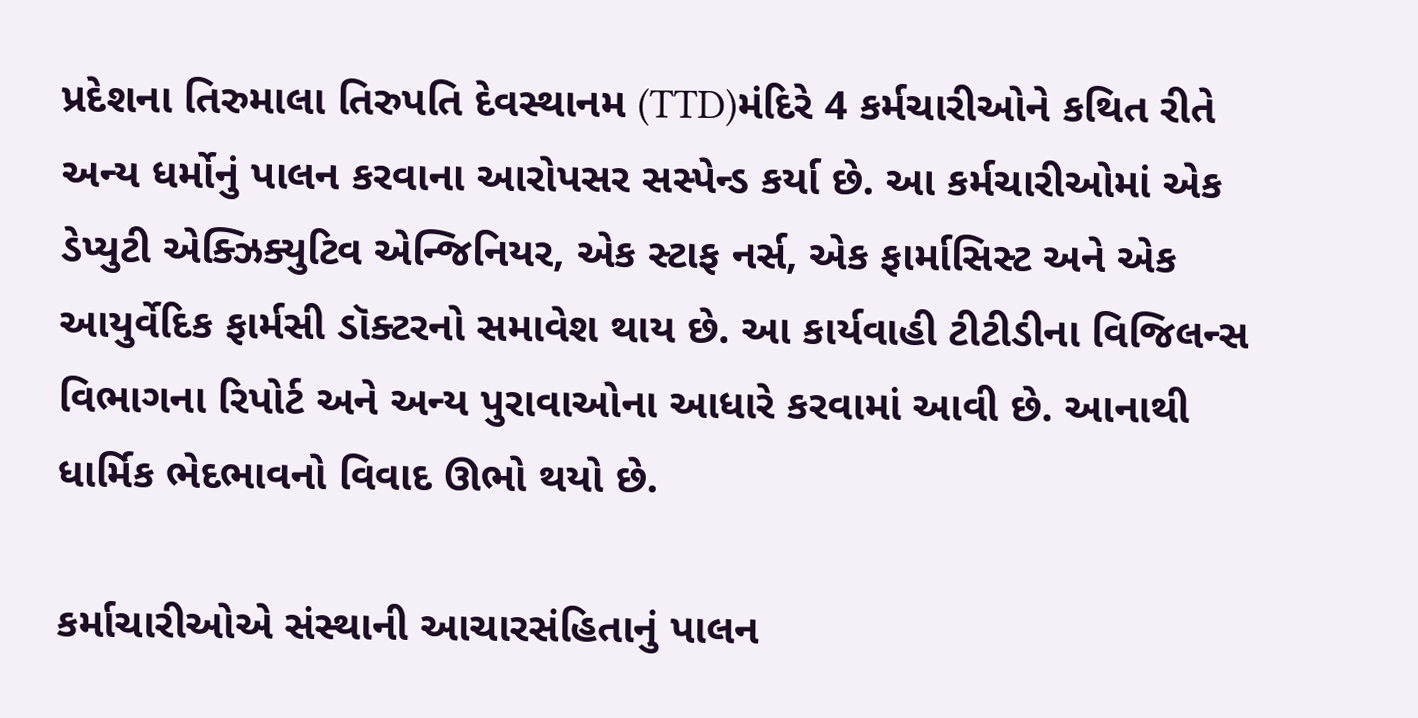પ્રદેશના તિરુમાલા તિરુપતિ દેવસ્થાનમ (TTD)મંદિરે 4 કર્મચારીઓને કથિત રીતે અન્ય ધર્મોનું પાલન કરવાના આરોપસર સસ્પેન્ડ કર્યા છે. આ કર્મચારીઓમાં એક ડેપ્યુટી એક્ઝિક્યુટિવ એન્જિનિયર, એક સ્ટાફ નર્સ, એક ફાર્માસિસ્ટ અને એક આયુર્વેદિક ફાર્મસી ડૉક્ટરનો સમાવેશ થાય છે. આ કાર્યવાહી ટીટીડીના વિજિલન્સ વિભાગના રિપોર્ટ અને અન્ય પુરાવાઓના આધારે કરવામાં આવી છે. આનાથી ધાર્મિક ભેદભાવનો વિવાદ ઊભો થયો છે.

કર્માચારીઓએ સંસ્થાની આચારસંહિતાનું પાલન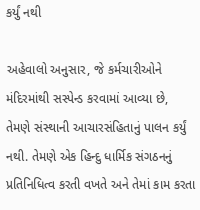કર્યું નથી

અહેવાલો અનુસાર, જે કર્મચારીઓને મંદિરમાંથી સસ્પેન્ડ કરવામાં આવ્યા છે, તેમણે સંસ્થાની આચારસંહિતાનું પાલન કર્યું નથી. તેમણે એક હિન્દુ ધાર્મિક સંગઠનનું પ્રતિનિધિત્વ કરતી વખતે અને તેમાં કામ કરતા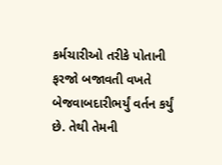કર્મચારીઓ તરીકે પોતાની ફરજો બજાવતી વખતે બેજવાબદારીભર્યું વર્તન કર્યું છે. તેથી તેમની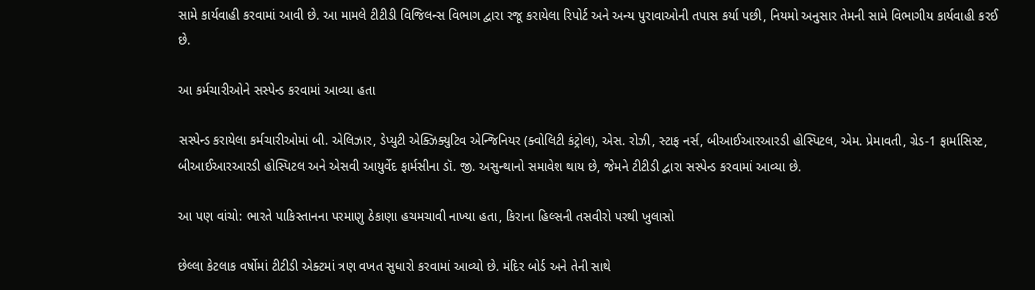સામે કાર્યવાહી કરવામાં આવી છે. આ મામલે ટીટીડી વિજિલન્સ વિભાગ દ્વારા રજૂ કરાયેલા રિપોર્ટ અને અન્ય પુરાવાઓની તપાસ કર્યા પછી, નિયમો અનુસાર તેમની સામે વિભાગીય કાર્યવાહી કરઈ છે.

આ કર્મચારીઓને સસ્પેન્ડ કરવામાં આવ્યા હતા

સસ્પેન્ડ કરાયેલા કર્મચારીઓમાં બી. એલિઝાર, ડેપ્યુટી એક્ઝિક્યુટિવ એન્જિનિયર (ક્વોલિટી કંટ્રોલ), એસ. રોઝી, સ્ટાફ નર્સ, બીઆઈઆરઆરડી હોસ્પિટલ, એમ. પ્રેમાવતી, ગ્રેડ-1 ફાર્માસિસ્ટ, બીઆઈઆરઆરડી હોસ્પિટલ અને એસવી આયુર્વેદ ફાર્મસીના ડૉ. જી. અસુન્થાનો સમાવેશ થાય છે, જેમને ટીટીડી દ્વારા સસ્પેન્ડ કરવામાં આવ્યા છે.

આ પણ વાંચો: ભારતે પાકિસ્તાનના પરમાણુ ઠેકાણા હચમચાવી નાખ્યા હતા, કિરાના હિલ્સની તસવીરો પરથી ખુલાસો

છેલ્લા કેટલાક વર્ષોમાં ટીટીડી એક્ટમાં ત્રણ વખત સુધારો કરવામાં આવ્યો છે. મંદિર બોર્ડ અને તેની સાથે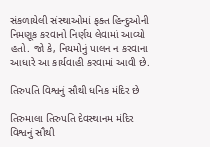સંકળાયેલી સંસ્થાઓમાં ફક્ત હિન્દુઓની નિમણૂક કરવાનો નિર્ણય લેવામાં આવ્યો હતો. જો કે, નિયમોનું પાલન ન કરવાના આધારે આ કાર્યવાહી કરવામાં આવી છે.

તિરુપતિ વિશ્વનું સૌથી ધનિક મંદિર છે

તિરુમાલા તિરુપતિ દેવસ્થાનમ મંદિર વિશ્વનું સૌથી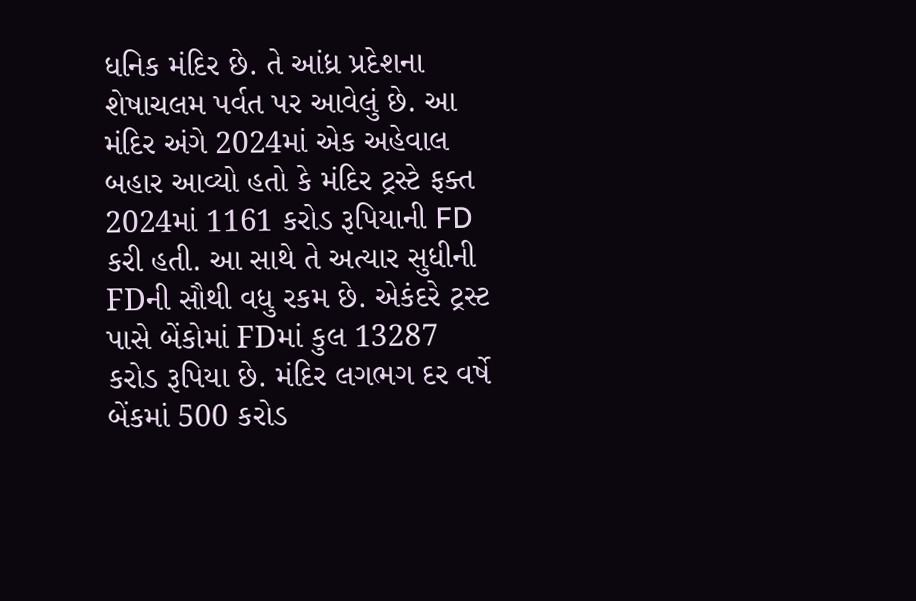ધનિક મંદિર છે. તે આંધ્ર પ્રદેશના શેષાચલમ પર્વત પર આવેલું છે. આ મંદિર અંગે 2024માં એક અહેવાલ બહાર આવ્યો હતો કે મંદિર ટ્રસ્ટે ફક્ત 2024માં 1161 કરોડ રૂપિયાની FD કરી હતી. આ સાથે તે અત્યાર સુધીની FDની સૌથી વધુ રકમ છે. એકંદરે ટ્રસ્ટ પાસે બેંકોમાં FDમાં કુલ 13287 કરોડ રૂપિયા છે. મંદિર લગભગ દર વર્ષે બેંકમાં 500 કરોડ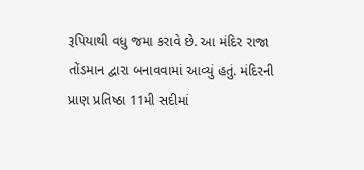રૂપિયાથી વધુ જમા કરાવે છે. આ મંદિર રાજા તોંડમાન દ્વારા બનાવવામાં આવ્યું હતું. મંદિરની પ્રાણ પ્રતિષ્ઠા 11મી સદીમાં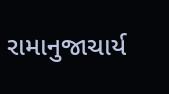રામાનુજાચાર્ય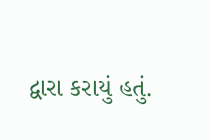દ્વારા કરાયું હતું.